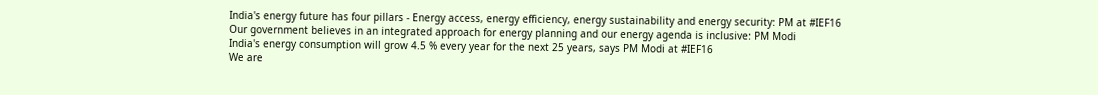India's energy future has four pillars - Energy access, energy efficiency, energy sustainability and energy security: PM at #IEF16
Our government believes in an integrated approach for energy planning and our energy agenda is inclusive: PM Modi
India's energy consumption will grow 4.5 % every year for the next 25 years, says PM Modi at #IEF16
We are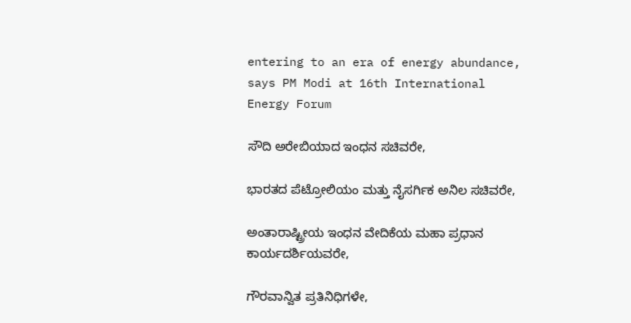entering to an era of energy abundance, says PM Modi at 16th International Energy Forum

ಸೌದಿ ಅರೇಬಿಯಾದ ಇಂಧನ ಸಚಿವರೇ,

ಭಾರತದ ಪೆಟ್ರೋಲಿಯಂ ಮತ್ತು ನೈಸರ್ಗಿಕ ಅನಿಲ ಸಚಿವರೇ,

ಅಂತಾರಾಷ್ಟ್ರೀಯ ಇಂಧನ ವೇದಿಕೆಯ ಮಹಾ ಪ್ರಧಾನ ಕಾರ್ಯದರ್ಶಿಯವರೇ,

ಗೌರವಾನ್ವಿತ ಪ್ರತಿನಿಧಿಗಳೇ,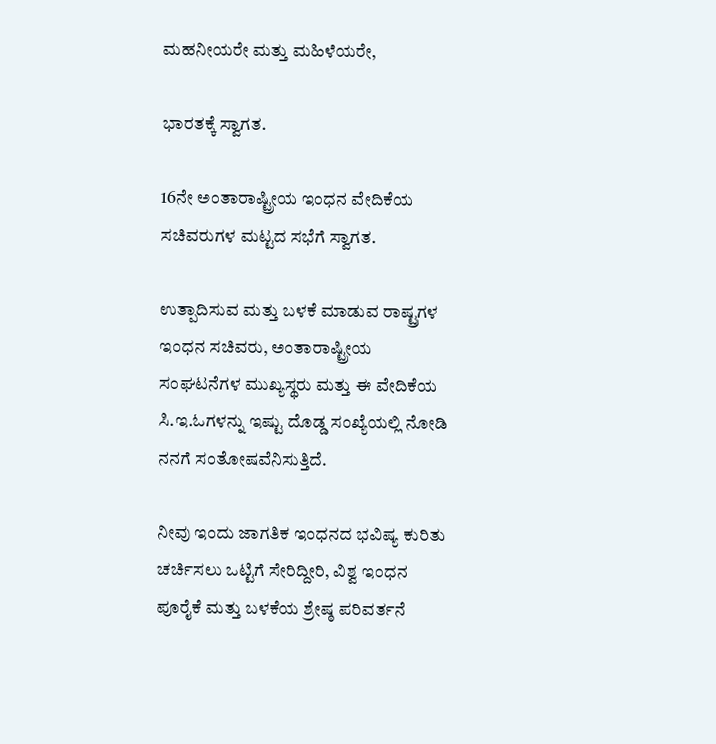ಮಹನೀಯರೇ ಮತ್ತು ಮಹಿಳೆಯರೇ,

ಭಾರತಕ್ಕೆ ಸ್ವಾಗತ.

16ನೇ ಅಂತಾರಾಷ್ಟ್ರೀಯ ಇಂಧನ ವೇದಿಕೆಯ ಸಚಿವರುಗಳ ಮಟ್ಟದ ಸಭೆಗೆ ಸ್ವಾಗತ.

ಉತ್ಪಾದಿಸುವ ಮತ್ತು ಬಳಕೆ ಮಾಡುವ ರಾಷ್ಟ್ರಗಳ ಇಂಧನ ಸಚಿವರು, ಅಂತಾರಾಷ್ಟ್ರೀಯ ಸಂಘಟನೆಗಳ ಮುಖ್ಯಸ್ಥರು ಮತ್ತು ಈ ವೇದಿಕೆಯ ಸಿ.ಇ.ಓಗಳನ್ನು ಇಷ್ಟು ದೊಡ್ಡ ಸಂಖ್ಯೆಯಲ್ಲಿ ನೋಡಿ ನನಗೆ ಸಂತೋಷವೆನಿಸುತ್ತಿದೆ.

ನೀವು ಇಂದು ಜಾಗತಿಕ ಇಂಧನದ ಭವಿಷ್ಯ ಕುರಿತು ಚರ್ಚಿಸಲು ಒಟ್ಟಿಗೆ ಸೇರಿದ್ದೀರಿ, ವಿಶ್ವ ಇಂಧನ ಪೂರೈಕೆ ಮತ್ತು ಬಳಕೆಯ ಶ್ರೇಷ್ಠ ಪರಿವರ್ತನೆ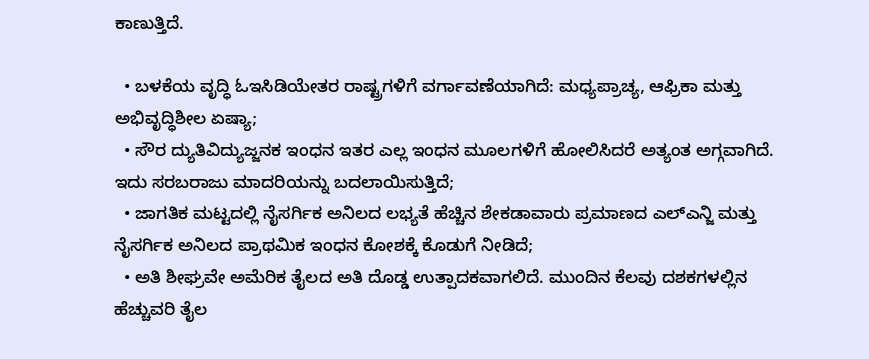ಕಾಣುತ್ತಿದೆ.

  • ಬಳಕೆಯ ವೃದ್ಧಿ ಓಇಸಿಡಿಯೇತರ ರಾಷ್ಟ್ರಗಳಿಗೆ ವರ್ಗಾವಣೆಯಾಗಿದೆ: ಮಧ್ಯಪ್ರಾಚ್ಯ, ಆಫ್ರಿಕಾ ಮತ್ತು ಅಭಿವೃದ್ಧಿಶೀಲ ಏಷ್ಯಾ;
  • ಸೌರ ದ್ಯುತಿವಿದ್ಯುಜ್ಜನಕ ಇಂಧನ ಇತರ ಎಲ್ಲ ಇಂಧನ ಮೂಲಗಳಿಗೆ ಹೋಲಿಸಿದರೆ ಅತ್ಯಂತ ಅಗ್ಗವಾಗಿದೆ. ಇದು ಸರಬರಾಜು ಮಾದರಿಯನ್ನು ಬದಲಾಯಿಸುತ್ತಿದೆ;
  • ಜಾಗತಿಕ ಮಟ್ಟದಲ್ಲಿ ನೈಸರ್ಗಿಕ ಅನಿಲದ ಲಭ್ಯತೆ ಹೆಚ್ಚಿನ ಶೇಕಡಾವಾರು ಪ್ರಮಾಣದ ಎಲ್ಎನ್ಜಿ ಮತ್ತು ನೈಸರ್ಗಿಕ ಅನಿಲದ ಪ್ರಾಥಮಿಕ ಇಂಧನ ಕೋಶಕ್ಕೆ ಕೊಡುಗೆ ನೀಡಿದೆ;
  • ಅತಿ ಶೀಘ್ರವೇ ಅಮೆರಿಕ ತೈಲದ ಅತಿ ದೊಡ್ಡ ಉತ್ಪಾದಕವಾಗಲಿದೆ. ಮುಂದಿನ ಕೆಲವು ದಶಕಗಳಲ್ಲಿನ ಹೆಚ್ಚುವರಿ ತೈಲ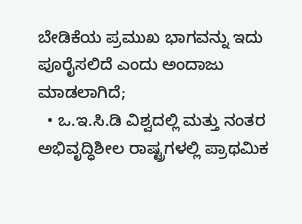ಬೇಡಿಕೆಯ ಪ್ರಮುಖ ಭಾಗವನ್ನು ಇದು ಪೂರೈಸಲಿದೆ ಎಂದು ಅಂದಾಜು ಮಾಡಲಾಗಿದೆ;
  • ಒ.ಇ.ಸಿ.ಡಿ ವಿಶ್ವದಲ್ಲಿ ಮತ್ತು ನಂತರ ಅಭಿವೃದ್ಧಿಶೀಲ ರಾಷ್ಟ್ರಗಳಲ್ಲಿ ಪ್ರಾಥಮಿಕ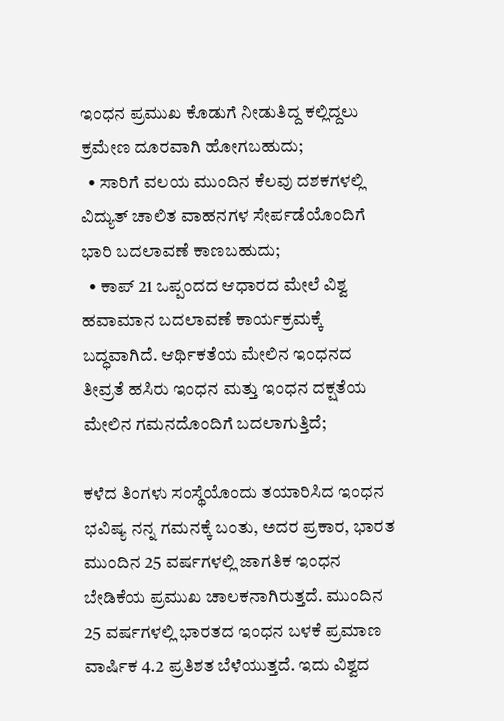ಇಂಧನ ಪ್ರಮುಖ ಕೊಡುಗೆ ನೀಡುತಿದ್ದ ಕಲ್ಲಿದ್ದಲು ಕ್ರಮೇಣ ದೂರವಾಗಿ ಹೋಗಬಹುದು;
  • ಸಾರಿಗೆ ವಲಯ ಮುಂದಿನ ಕೆಲವು ದಶಕಗಳಲ್ಲಿ ವಿದ್ಯುತ್ ಚಾಲಿತ ವಾಹನಗಳ ಸೇರ್ಪಡೆಯೊಂದಿಗೆ ಭಾರಿ ಬದಲಾವಣೆ ಕಾಣಬಹುದು;
  • ಕಾಪ್ 21 ಒಪ್ಪಂದದ ಆಧಾರದ ಮೇಲೆ ವಿಶ್ವ ಹವಾಮಾನ ಬದಲಾವಣೆ ಕಾರ್ಯಕ್ರಮಕ್ಕೆ ಬದ್ಧವಾಗಿದೆ. ಆರ್ಥಿಕತೆಯ ಮೇಲಿನ ಇಂಧನದ ತೀವ್ರತೆ ಹಸಿರು ಇಂಧನ ಮತ್ತು ಇಂಧನ ದಕ್ಷತೆಯ ಮೇಲಿನ ಗಮನದೊಂದಿಗೆ ಬದಲಾಗುತ್ತಿದೆ;

ಕಳೆದ ತಿಂಗಳು ಸಂಸ್ಥೆಯೊಂದು ತಯಾರಿಸಿದ ಇಂಧನ ಭವಿಷ್ಯ ನನ್ನ ಗಮನಕ್ಕೆ ಬಂತು, ಅದರ ಪ್ರಕಾರ, ಭಾರತ ಮುಂದಿನ 25 ವರ್ಷಗಳಲ್ಲಿ ಜಾಗತಿಕ ಇಂಧನ ಬೇಡಿಕೆಯ ಪ್ರಮುಖ ಚಾಲಕನಾಗಿರುತ್ತದೆ. ಮುಂದಿನ 25 ವರ್ಷಗಳಲ್ಲಿ ಭಾರತದ ಇಂಧನ ಬಳಕೆ ಪ್ರಮಾಣ ವಾರ್ಷಿಕ 4.2 ಪ್ರತಿಶತ ಬೆಳೆಯುತ್ತದೆ. ಇದು ವಿಶ್ವದ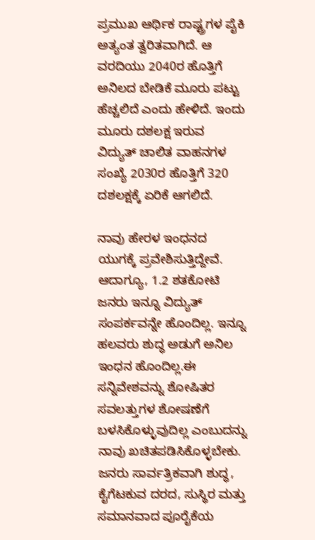ಪ್ರಮುಖ ಆರ್ಥಿಕ ರಾಷ್ಟ್ರಗಳ ಪೈಕಿ ಅತ್ಯಂತ ತ್ವರಿತವಾಗಿದೆ. ಆ ವರದಿಯು 2040ರ ಹೊತ್ತಿಗೆ ಅನಿಲದ ಬೇಡಿಕೆ ಮೂರು ಪಟ್ಟು ಹೆಚ್ಚಲಿದೆ ಎಂದು ಹೇಳಿದೆ. ಇಂದು ಮೂರು ದಶಲಕ್ಷ ಇರುವ ವಿದ್ಯುತ್ ಚಾಲಿತ ವಾಹನಗಳ ಸಂಖ್ಯೆ 2030ರ ಹೊತ್ತಿಗೆ 320 ದಶಲಕ್ಷಕ್ಕೆ ಏರಿಕೆ ಆಗಲಿದೆ.

ನಾವು ಹೇರಳ ಇಂಧನದ ಯುಗಕ್ಕೆ ಪ್ರವೇಶಿಸುತ್ತಿದ್ದೇವೆ. ಆದಾಗ್ಯೂ, 1.2 ಶತಕೋಟಿ ಜನರು ಇನ್ನೂ ವಿದ್ಯುತ್ ಸಂಪರ್ಕವನ್ನೇ ಹೊಂದಿಲ್ಲ. ಇನ್ನೂ ಹಲವರು ಶುದ್ಧ ಅಡುಗೆ ಅನಿಲ ಇಂಧನ ಹೊಂದಿಲ್ಲ.ಈ ಸನ್ನಿವೇಶವನ್ನು ಶೋಷಿತರ ಸವಲತ್ತುಗಳ ಶೋಷಣೆಗೆ ಬಳಸಿಕೊಳ್ಳುವುದಿಲ್ಲ ಎಂಬುದನ್ನು ನಾವು ಖಚಿತಪಡಿಸಿಕೊಳ್ಳಬೇಕು. ಜನರು ಸಾರ್ವತ್ರಿಕವಾಗಿ ಶುದ್ಧ, ಕೈಗೆಟಕುವ ದರದ, ಸುಸ್ಥಿರ ಮತ್ತು ಸಮಾನವಾದ ಪೂರೈಕೆಯ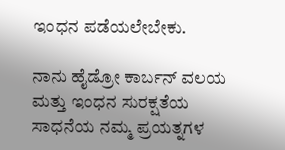ಇಂಧನ ಪಡೆಯಲೇಬೇಕು.

ನಾನು ಹೈಡ್ರೋ ಕಾರ್ಬನ್ ವಲಯ ಮತ್ತು ಇಂಧನ ಸುರಕ್ಷತೆಯ ಸಾಧನೆಯ ನಮ್ಮ ಪ್ರಯತ್ನಗಳ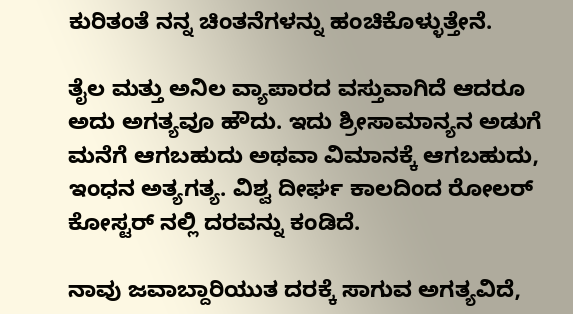ಕುರಿತಂತೆ ನನ್ನ ಚಿಂತನೆಗಳನ್ನು ಹಂಚಿಕೊಳ್ಳುತ್ತೇನೆ.

ತೈಲ ಮತ್ತು ಅನಿಲ ವ್ಯಾಪಾರದ ವಸ್ತುವಾಗಿದೆ ಆದರೂ ಅದು ಅಗತ್ಯವೂ ಹೌದು. ಇದು ಶ್ರೀಸಾಮಾನ್ಯನ ಅಡುಗೆ ಮನೆಗೆ ಆಗಬಹುದು ಅಥವಾ ವಿಮಾನಕ್ಕೆ ಆಗಬಹುದು, ಇಂಧನ ಅತ್ಯಗತ್ಯ. ವಿಶ್ವ ದೀರ್ಘ ಕಾಲದಿಂದ ರೋಲರ್ ಕೋಸ್ಟರ್ ನಲ್ಲಿ ದರವನ್ನು ಕಂಡಿದೆ.

ನಾವು ಜವಾಬ್ದಾರಿಯುತ ದರಕ್ಕೆ ಸಾಗುವ ಅಗತ್ಯವಿದೆ,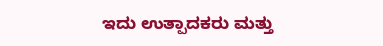ಇದು ಉತ್ಪಾದಕರು ಮತ್ತು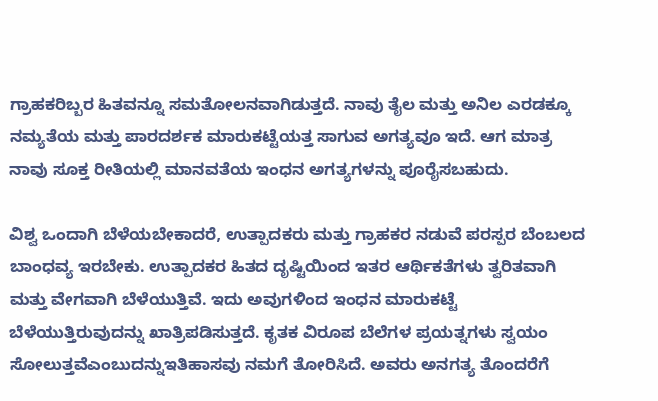ಗ್ರಾಹಕರಿಬ್ಬರ ಹಿತವನ್ನೂ ಸಮತೋಲನವಾಗಿಡುತ್ತದೆ. ನಾವು ತೈಲ ಮತ್ತು ಅನಿಲ ಎರಡಕ್ಕೂ ನಮ್ಯತೆಯ ಮತ್ತು ಪಾರದರ್ಶಕ ಮಾರುಕಟ್ಟೆಯತ್ತ ಸಾಗುವ ಅಗತ್ಯವೂ ಇದೆ. ಆಗ ಮಾತ್ರ ನಾವು ಸೂಕ್ತ ರೀತಿಯಲ್ಲಿ ಮಾನವತೆಯ ಇಂಧನ ಅಗತ್ಯಗಳನ್ನು ಪೂರೈಸಬಹುದು.

ವಿಶ್ವ ಒಂದಾಗಿ ಬೆಳೆಯಬೇಕಾದರೆ, ಉತ್ಪಾದಕರು ಮತ್ತು ಗ್ರಾಹಕರ ನಡುವೆ ಪರಸ್ಪರ ಬೆಂಬಲದ ಬಾಂಧವ್ಯ ಇರಬೇಕು. ಉತ್ಪಾದಕರ ಹಿತದ ದೃಷ್ಟಿಯಿಂದ ಇತರ ಆರ್ಥಿಕತೆಗಳು ತ್ವರಿತವಾಗಿ ಮತ್ತು ವೇಗವಾಗಿ ಬೆಳೆಯುತ್ತಿವೆ. ಇದು ಅವುಗಳಿಂದ ಇಂಧನ ಮಾರುಕಟ್ಟೆ ಬೆಳೆಯುತ್ತಿರುವುದನ್ನು ಖಾತ್ರಿಪಡಿಸುತ್ತದೆ. ಕೃತಕ ವಿರೂಪ ಬೆಲೆಗಳ ಪ್ರಯತ್ನಗಳು ಸ್ವಯಂ ಸೋಲುತ್ತವೆಎಂಬುದನ್ನುಇತಿಹಾಸವು ನಮಗೆ ತೋರಿಸಿದೆ. ಅವರು ಅನಗತ್ಯ ತೊಂದರೆಗೆ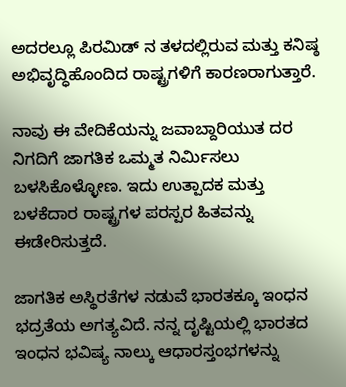ಅದರಲ್ಲೂ ಪಿರಮಿಡ್ ನ ತಳದಲ್ಲಿರುವ ಮತ್ತು ಕನಿಷ್ಠ ಅಭಿವೃದ್ಧಿಹೊಂದಿದ ರಾಷ್ಟ್ರಗಳಿಗೆ ಕಾರಣರಾಗುತ್ತಾರೆ.

ನಾವು ಈ ವೇದಿಕೆಯನ್ನು ಜವಾಬ್ದಾರಿಯುತ ದರ ನಿಗದಿಗೆ ಜಾಗತಿಕ ಒಮ್ಮತ ನಿರ್ಮಿಸಲು ಬಳಸಿಕೊಳ್ಳೋಣ. ಇದು ಉತ್ಪಾದಕ ಮತ್ತು ಬಳಕೆದಾರ ರಾಷ್ಟ್ರಗಳ ಪರಸ್ಪರ ಹಿತವನ್ನು ಈಡೇರಿಸುತ್ತದೆ.

ಜಾಗತಿಕ ಅಸ್ಥಿರತೆಗಳ ನಡುವೆ ಭಾರತಕ್ಕೂ ಇಂಧನ ಭದ್ರತೆಯ ಅಗತ್ಯವಿದೆ. ನನ್ನ ದೃಷ್ಟಿಯಲ್ಲಿ ಭಾರತದ ಇಂಧನ ಭವಿಷ್ಯ ನಾಲ್ಕು ಆಧಾರಸ್ತಂಭಗಳನ್ನು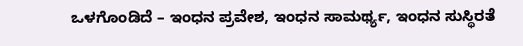ಒಳಗೊಂಡಿದೆ – ಇಂಧನ ಪ್ರವೇಶ, ಇಂಧನ ಸಾಮರ್ಥ್ಯ, ಇಂಧನ ಸುಸ್ಥಿರತೆ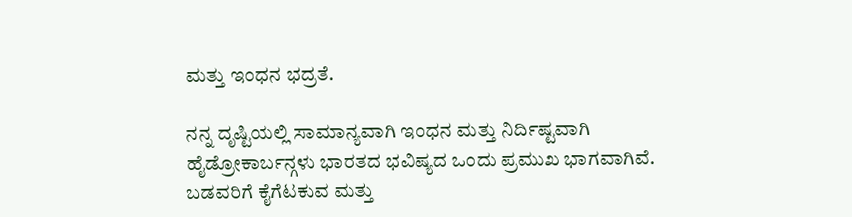ಮತ್ತು ಇಂಧನ ಭದ್ರತೆ.

ನನ್ನ ದೃಷ್ಟಿಯಲ್ಲಿ ಸಾಮಾನ್ಯವಾಗಿ ಇಂಧನ ಮತ್ತು ನಿರ್ದಿಷ್ಟವಾಗಿ ಹೈಡ್ರೋಕಾರ್ಬನ್ಗಳು ಭಾರತದ ಭವಿಷ್ಯದ ಒಂದು ಪ್ರಮುಖ ಭಾಗವಾಗಿವೆ. ಬಡವರಿಗೆ ಕೈಗೆಟಕುವ ಮತ್ತು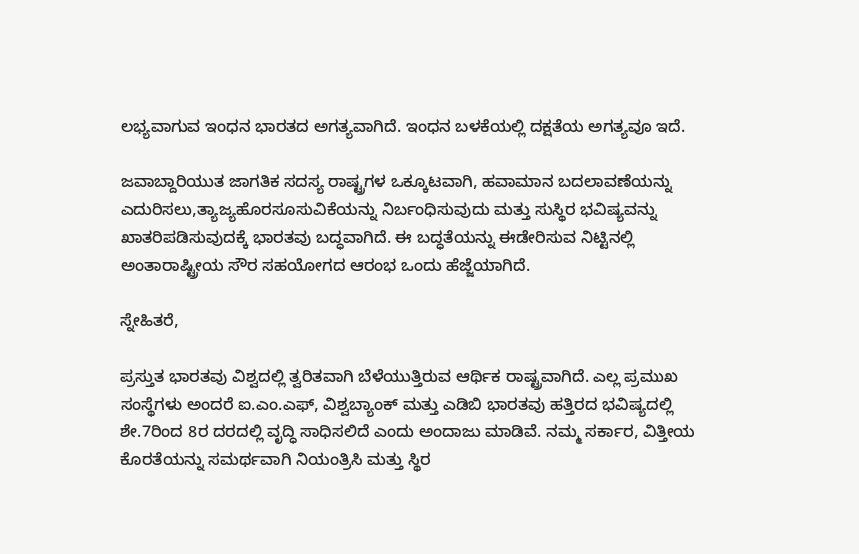ಲಭ್ಯವಾಗುವ ಇಂಧನ ಭಾರತದ ಅಗತ್ಯವಾಗಿದೆ. ಇಂಧನ ಬಳಕೆಯಲ್ಲಿ ದಕ್ಷತೆಯ ಅಗತ್ಯವೂ ಇದೆ.

ಜವಾಬ್ದಾರಿಯುತ ಜಾಗತಿಕ ಸದಸ್ಯ ರಾಷ್ಟ್ರಗಳ ಒಕ್ಕೂಟವಾಗಿ, ಹವಾಮಾನ ಬದಲಾವಣೆಯನ್ನು ಎದುರಿಸಲು,ತ್ಯಾಜ್ಯಹೊರಸೂಸುವಿಕೆಯನ್ನು ನಿರ್ಬಂಧಿಸುವುದು ಮತ್ತು ಸುಸ್ಥಿರ ಭವಿಷ್ಯವನ್ನು ಖಾತರಿಪಡಿಸುವುದಕ್ಕೆ ಭಾರತವು ಬದ್ಧವಾಗಿದೆ. ಈ ಬದ್ಧತೆಯನ್ನು ಈಡೇರಿಸುವ ನಿಟ್ಟಿನಲ್ಲಿ ಅಂತಾರಾಷ್ಟ್ರೀಯ ಸೌರ ಸಹಯೋಗದ ಆರಂಭ ಒಂದು ಹೆಜ್ಜೆಯಾಗಿದೆ.

ಸ್ನೇಹಿತರೆ,

ಪ್ರಸ್ತುತ ಭಾರತವು ವಿಶ್ವದಲ್ಲಿ ತ್ವರಿತವಾಗಿ ಬೆಳೆಯುತ್ತಿರುವ ಆರ್ಥಿಕ ರಾಷ್ಟ್ರವಾಗಿದೆ. ಎಲ್ಲ ಪ್ರಮುಖ ಸಂಸ್ಥೆಗಳು ಅಂದರೆ ಐ.ಎಂ.ಎಫ್, ವಿಶ್ವಬ್ಯಾಂಕ್ ಮತ್ತು ಎಡಿಬಿ ಭಾರತವು ಹತ್ತಿರದ ಭವಿಷ್ಯದಲ್ಲಿ ಶೇ.7ರಿಂದ 8ರ ದರದಲ್ಲಿ ವೃದ್ಧಿ ಸಾಧಿಸಲಿದೆ ಎಂದು ಅಂದಾಜು ಮಾಡಿವೆ. ನಮ್ಮ ಸರ್ಕಾರ, ವಿತ್ತೀಯ ಕೊರತೆಯನ್ನು ಸಮರ್ಥವಾಗಿ ನಿಯಂತ್ರಿಸಿ ಮತ್ತು ಸ್ಥಿರ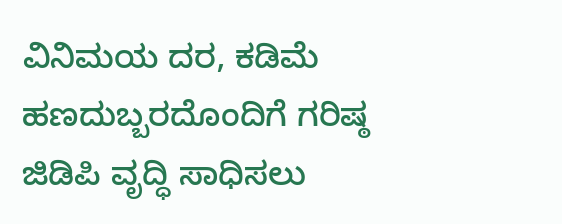ವಿನಿಮಯ ದರ, ಕಡಿಮೆ ಹಣದುಬ್ಬರದೊಂದಿಗೆ ಗರಿಷ್ಠ ಜಿಡಿಪಿ ವೃದ್ಧಿ ಸಾಧಿಸಲು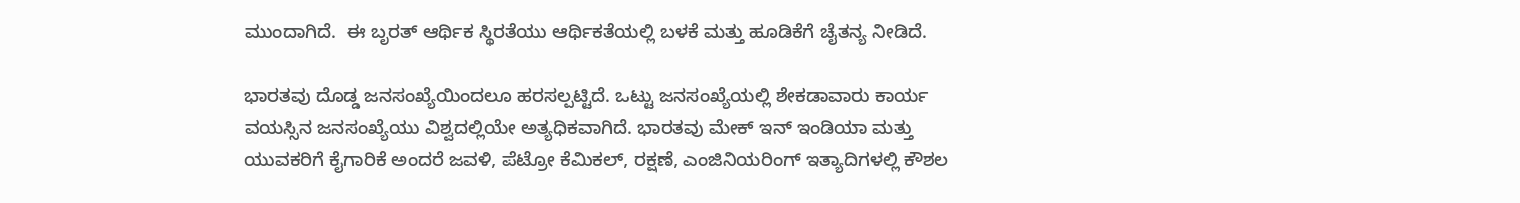ಮುಂದಾಗಿದೆ.  ಈ ಬೃರತ್ ಆರ್ಥಿಕ ಸ್ಥಿರತೆಯು ಆರ್ಥಿಕತೆಯಲ್ಲಿ ಬಳಕೆ ಮತ್ತು ಹೂಡಿಕೆಗೆ ಚೈತನ್ಯ ನೀಡಿದೆ.

ಭಾರತವು ದೊಡ್ಡ ಜನಸಂಖ್ಯೆಯಿಂದಲೂ ಹರಸಲ್ಪಟ್ಟಿದೆ. ಒಟ್ಟು ಜನಸಂಖ್ಯೆಯಲ್ಲಿ ಶೇಕಡಾವಾರು ಕಾರ್ಯ ವಯಸ್ಸಿನ ಜನಸಂಖ್ಯೆಯು ವಿಶ್ವದಲ್ಲಿಯೇ ಅತ್ಯಧಿಕವಾಗಿದೆ. ಭಾರತವು ಮೇಕ್ ಇನ್ ಇಂಡಿಯಾ ಮತ್ತು ಯುವಕರಿಗೆ ಕೈಗಾರಿಕೆ ಅಂದರೆ ಜವಳಿ, ಪೆಟ್ರೋ ಕೆಮಿಕಲ್, ರಕ್ಷಣೆ, ಎಂಜಿನಿಯರಿಂಗ್ ಇತ್ಯಾದಿಗಳಲ್ಲಿ ಕೌಶಲ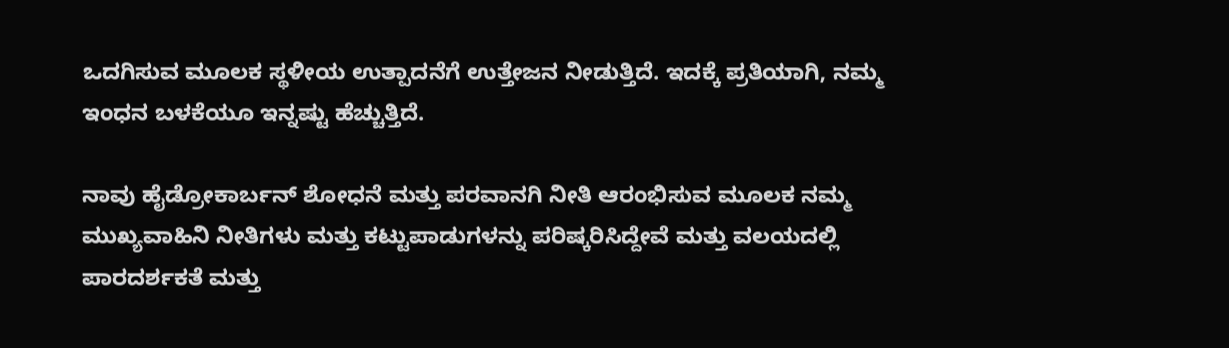ಒದಗಿಸುವ ಮೂಲಕ ಸ್ಥಳೀಯ ಉತ್ಪಾದನೆಗೆ ಉತ್ತೇಜನ ನೀಡುತ್ತಿದೆ. ಇದಕ್ಕೆ ಪ್ರತಿಯಾಗಿ, ನಮ್ಮ ಇಂಧನ ಬಳಕೆಯೂ ಇನ್ನಷ್ಟು ಹೆಚ್ಚುತ್ತಿದೆ.

ನಾವು ಹೈಡ್ರೋಕಾರ್ಬನ್ ಶೋಧನೆ ಮತ್ತು ಪರವಾನಗಿ ನೀತಿ ಆರಂಭಿಸುವ ಮೂಲಕ ನಮ್ಮ ಮುಖ್ಯವಾಹಿನಿ ನೀತಿಗಳು ಮತ್ತು ಕಟ್ಟುಪಾಡುಗಳನ್ನು ಪರಿಷ್ಕರಿಸಿದ್ದೇವೆ ಮತ್ತು ವಲಯದಲ್ಲಿ ಪಾರದರ್ಶಕತೆ ಮತ್ತು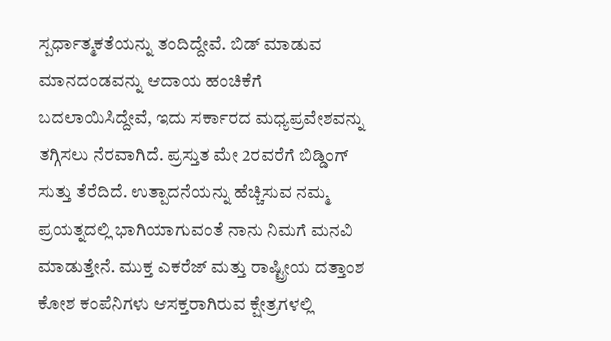ಸ್ಪರ್ಧಾತ್ಮಕತೆಯನ್ನು ತಂದಿದ್ದೇವೆ. ಬಿಡ್ ಮಾಡುವ ಮಾನದಂಡವನ್ನು ಆದಾಯ ಹಂಚಿಕೆಗೆ ಬದಲಾಯಿಸಿದ್ದೇವೆ, ಇದು ಸರ್ಕಾರದ ಮಧ್ಯಪ್ರವೇಶವನ್ನು ತಗ್ಗಿಸಲು ನೆರವಾಗಿದೆ. ಪ್ರಸ್ತುತ ಮೇ 2ರವರೆಗೆ ಬಿಡ್ಡಿಂಗ್ ಸುತ್ತು ತೆರೆದಿದೆ. ಉತ್ಪಾದನೆಯನ್ನು ಹೆಚ್ಚಿಸುವ ನಮ್ಮ ಪ್ರಯತ್ನದಲ್ಲಿ ಭಾಗಿಯಾಗುವಂತೆ ನಾನು ನಿಮಗೆ ಮನವಿ ಮಾಡುತ್ತೇನೆ. ಮುಕ್ತ ಎಕರೆಜ್ ಮತ್ತು ರಾಷ್ಟ್ರೀಯ ದತ್ತಾಂಶ ಕೋಶ ಕಂಪೆನಿಗಳು ಆಸಕ್ತರಾಗಿರುವ ಕ್ಷೇತ್ರಗಳಲ್ಲಿ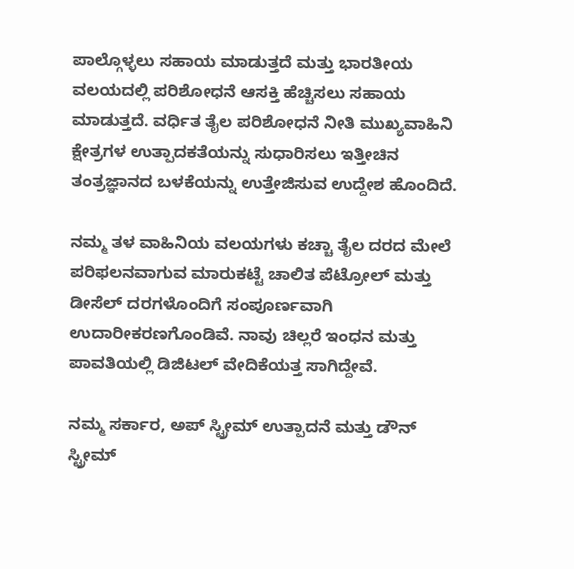ಪಾಲ್ಗೊಳ್ಳಲು ಸಹಾಯ ಮಾಡುತ್ತದೆ ಮತ್ತು ಭಾರತೀಯ ವಲಯದಲ್ಲಿ ಪರಿಶೋಧನೆ ಆಸಕ್ತಿ ಹೆಚ್ಚಿಸಲು ಸಹಾಯ ಮಾಡುತ್ತದೆ. ವರ್ಧಿತ ತೈಲ ಪರಿಶೋಧನೆ ನೀತಿ ಮುಖ್ಯವಾಹಿನಿ ಕ್ಷೇತ್ರಗಳ ಉತ್ಪಾದಕತೆಯನ್ನು ಸುಧಾರಿಸಲು ಇತ್ತೀಚಿನ ತಂತ್ರಜ್ಞಾನದ ಬಳಕೆಯನ್ನು ಉತ್ತೇಜಿಸುವ ಉದ್ದೇಶ ಹೊಂದಿದೆ.

ನಮ್ಮ ತಳ ವಾಹಿನಿಯ ವಲಯಗಳು ಕಚ್ಚಾ ತೈಲ ದರದ ಮೇಲೆ ಪರಿಫಲನವಾಗುವ ಮಾರುಕಟ್ಟೆ ಚಾಲಿತ ಪೆಟ್ರೋಲ್ ಮತ್ತು ಡೀಸೆಲ್ ದರಗಳೊಂದಿಗೆ ಸಂಪೂರ್ಣವಾಗಿ ಉದಾರೀಕರಣಗೊಂಡಿವೆ. ನಾವು ಚಿಲ್ಲರೆ ಇಂಧನ ಮತ್ತು ಪಾವತಿಯಲ್ಲಿ ಡಿಜಿಟಲ್ ವೇದಿಕೆಯತ್ತ ಸಾಗಿದ್ದೇವೆ.

ನಮ್ಮ ಸರ್ಕಾರ, ಅಪ್ ಸ್ಟ್ರೀಮ್ ಉತ್ಪಾದನೆ ಮತ್ತು ಡೌನ್ ಸ್ಟ್ರೀಮ್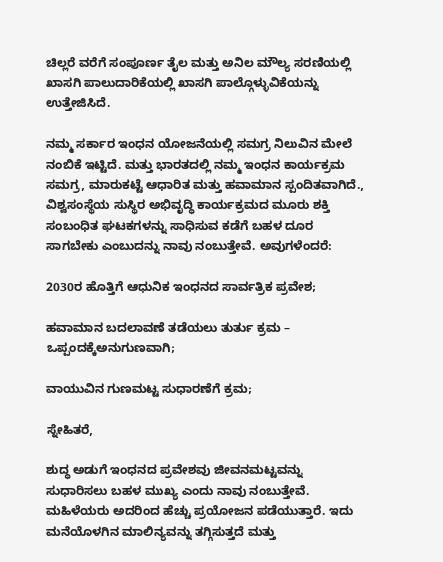ಚಿಲ್ಲರೆ ವರೆಗೆ ಸಂಪೂರ್ಣ ತೈಲ ಮತ್ತು ಅನಿಲ ಮೌಲ್ಯ ಸರಣಿಯಲ್ಲಿ ಖಾಸಗಿ ಪಾಲುದಾರಿಕೆಯಲ್ಲಿ ಖಾಸಗಿ ಪಾಲ್ಗೊಳ್ಳುವಿಕೆಯನ್ನು ಉತ್ತೇಜಿಸಿದೆ.

ನಮ್ಮ ಸರ್ಕಾರ ಇಂಧನ ಯೋಜನೆಯಲ್ಲಿ ಸಮಗ್ರ ನಿಲುವಿನ ಮೇಲೆ ನಂಬಿಕೆ ಇಟ್ಟಿದೆ. ಮತ್ತು ಭಾರತದಲ್ಲಿ ನಮ್ಮ ಇಂಧನ ಕಾರ್ಯಕ್ರಮ ಸಮಗ್ರ, ಮಾರುಕಟ್ಟೆ ಆಧಾರಿತ ಮತ್ತು ಹವಾಮಾನ ಸ್ಪಂದಿತವಾಗಿದೆ., ವಿಶ್ವಸಂಸ್ಥೆಯ ಸುಸ್ಥಿರ ಅಭಿವೃದ್ಧಿ ಕಾರ್ಯಕ್ರಮದ ಮೂರು ಶಕ್ತಿ ಸಂಬಂಧಿತ ಘಟಕಗಳನ್ನು ಸಾಧಿಸುವ ಕಡೆಗೆ ಬಹಳ ದೂರ ಸಾಗಬೇಕು ಎಂಬುದನ್ನು ನಾವು ನಂಬುತ್ತೇವೆ. ಅವುಗಳೆಂದರೆ:

2030ರ ಹೊತ್ತಿಗೆ ಆಧುನಿಕ ಇಂಧನದ ಸಾರ್ವತ್ರಿಕ ಪ್ರವೇಶ;

ಹವಾಮಾನ ಬದಲಾವಣೆ ತಡೆಯಲು ತುರ್ತು ಕ್ರಮ – ಒಪ್ಪಂದಕ್ಕೆಅನುಗುಣವಾಗಿ;

ವಾಯುವಿನ ಗುಣಮಟ್ಟ ಸುಧಾರಣೆಗೆ ಕ್ರಮ;

ಸ್ನೇಹಿತರೆ,

ಶುದ್ಧ ಅಡುಗೆ ಇಂಧನದ ಪ್ರವೇಶವು ಜೀವನಮಟ್ಟವನ್ನು ಸುಧಾರಿಸಲು ಬಹಳ ಮುಖ್ಯ ಎಂದು ನಾವು ನಂಬುತ್ತೇವೆ. ಮಹಿಳೆಯರು ಅದರಿಂದ ಹೆಚ್ಚು ಪ್ರಯೋಜನ ಪಡೆಯುತ್ತಾರೆ. ಇದು ಮನೆಯೊಳಗಿನ ಮಾಲಿನ್ಯವನ್ನು ತಗ್ಗಿಸುತ್ತದೆ ಮತ್ತು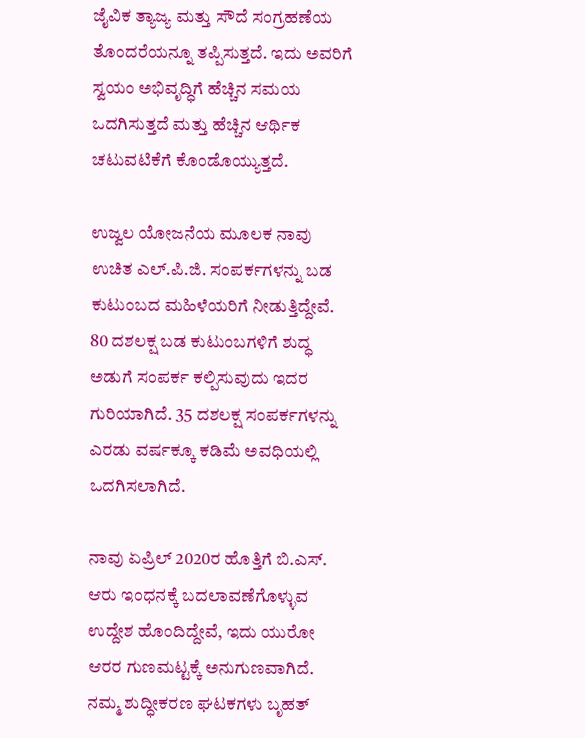ಜೈವಿಕ ತ್ಯಾಜ್ಯ ಮತ್ತು ಸೌದೆ ಸಂಗ್ರಹಣೆಯ ತೊಂದರೆಯನ್ನೂ ತಪ್ಪಿಸುತ್ತದೆ. ಇದು ಅವರಿಗೆ ಸ್ವಯಂ ಅಭಿವೃದ್ಧಿಗೆ ಹೆಚ್ಚಿನ ಸಮಯ ಒದಗಿಸುತ್ತದೆ ಮತ್ತು ಹೆಚ್ಚಿನ ಆರ್ಥಿಕ ಚಟುವಟಿಕೆಗೆ ಕೊಂಡೊಯ್ಯುತ್ತದೆ.

ಉಜ್ವಲ ಯೋಜನೆಯ ಮೂಲಕ ನಾವು ಉಚಿತ ಎಲ್.ಪಿ.ಜಿ. ಸಂಪರ್ಕಗಳನ್ನು ಬಡ ಕುಟುಂಬದ ಮಹಿಳೆಯರಿಗೆ ನೀಡುತ್ತಿದ್ದೇವೆ. 80 ದಶಲಕ್ಷ ಬಡ ಕುಟುಂಬಗಳಿಗೆ ಶುದ್ಧ ಅಡುಗೆ ಸಂಪರ್ಕ ಕಲ್ಪಿಸುವುದು ಇದರ ಗುರಿಯಾಗಿದೆ. 35 ದಶಲಕ್ಷ ಸಂಪರ್ಕಗಳನ್ನು ಎರಡು ವರ್ಷಕ್ಕೂ ಕಡಿಮೆ ಅವಧಿಯಲ್ಲಿ ಒದಗಿಸಲಾಗಿದೆ.

ನಾವು ಏಪ್ರಿಲ್ 2020ರ ಹೊತ್ತಿಗೆ ಬಿ.ಎಸ್. ಆರು ಇಂಧನಕ್ಕೆ ಬದಲಾವಣೆಗೊಳ್ಳುವ ಉದ್ದೇಶ ಹೊಂದಿದ್ದೇವೆ, ಇದು ಯುರೋ ಆರರ ಗುಣಮಟ್ಟಕ್ಕೆ ಅನುಗುಣವಾಗಿದೆ. ನಮ್ಮ ಶುದ್ಧೀಕರಣ ಘಟಕಗಳು ಬೃಹತ್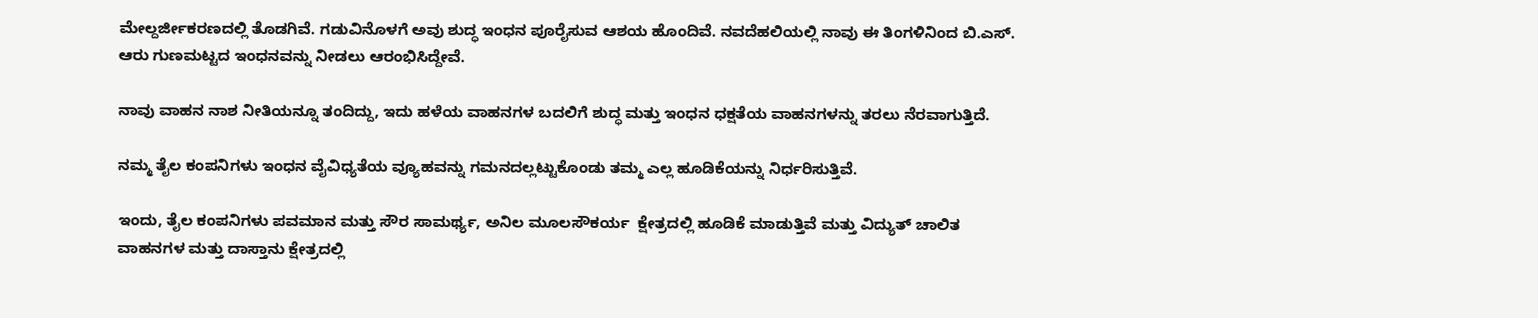ಮೇಲ್ದರ್ಜೀಕರಣದಲ್ಲಿ ತೊಡಗಿವೆ. ಗಡುವಿನೊಳಗೆ ಅವು ಶುದ್ಧ ಇಂಧನ ಪೂರೈಸುವ ಆಶಯ ಹೊಂದಿವೆ. ನವದೆಹಲಿಯಲ್ಲಿ ನಾವು ಈ ತಿಂಗಳಿನಿಂದ ಬಿ.ಎಸ್. ಆರು ಗುಣಮಟ್ಟದ ಇಂಧನವನ್ನು ನೀಡಲು ಆರಂಭಿಸಿದ್ದೇವೆ.

ನಾವು ವಾಹನ ನಾಶ ನೀತಿಯನ್ನೂ ತಂದಿದ್ದು, ಇದು ಹಳೆಯ ವಾಹನಗಳ ಬದಲಿಗೆ ಶುದ್ಧ ಮತ್ತು ಇಂಧನ ಧಕ್ಷತೆಯ ವಾಹನಗಳನ್ನು ತರಲು ನೆರವಾಗುತ್ತಿದೆ.

ನಮ್ಮ ತೈಲ ಕಂಪನಿಗಳು ಇಂಧನ ವೈವಿಧ್ಯತೆಯ ವ್ಯೂಹವನ್ನು ಗಮನದಲ್ಲಟ್ಟುಕೊಂಡು ತಮ್ಮ ಎಲ್ಲ ಹೂಡಿಕೆಯನ್ನು ನಿರ್ಧರಿಸುತ್ತಿವೆ.

ಇಂದು, ತೈಲ ಕಂಪನಿಗಳು ಪವಮಾನ ಮತ್ತು ಸೌರ ಸಾಮರ್ಥ್ಯ, ಅನಿಲ ಮೂಲಸೌಕರ್ಯ  ಕ್ಷೇತ್ರದಲ್ಲಿ ಹೂಡಿಕೆ ಮಾಡುತ್ತಿವೆ ಮತ್ತು ವಿದ್ಯುತ್ ಚಾಲಿತ ವಾಹನಗಳ ಮತ್ತು ದಾಸ್ತಾನು ಕ್ಷೇತ್ರದಲ್ಲಿ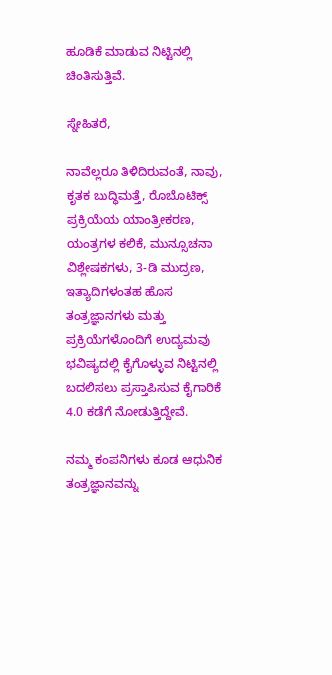ಹೂಡಿಕೆ ಮಾಡುವ ನಿಟ್ಟಿನಲ್ಲಿ ಚಿಂತಿಸುತ್ತಿವೆ.

ಸ್ನೇಹಿತರೆ,

ನಾವೆಲ್ಲರೂ ತಿಳಿದಿರುವಂತೆ, ನಾವು, ಕೃತಕ ಬುದ್ಧಿಮತ್ತೆ, ರೊಬೊಟಿಕ್ಸ್ ಪ್ರಕ್ರಿಯೆಯ ಯಾಂತ್ರೀಕರಣ, ಯಂತ್ರಗಳ ಕಲಿಕೆ, ಮುನ್ಸೂಚನಾ ವಿಶ್ಲೇಷಕಗಳು, 3-ಡಿ ಮುದ್ರಣ, ಇತ್ಯಾದಿಗಳಂತಹ ಹೊಸ ತಂತ್ರಜ್ಞಾನಗಳು ಮತ್ತು ಪ್ರಕ್ರಿಯೆಗಳೊಂದಿಗೆ ಉದ್ಯಮವು ಭವಿಷ್ಯದಲ್ಲಿ ಕೈಗೊಳ್ಳುವ ನಿಟ್ಟಿನಲ್ಲಿ ಬದಲಿಸಲು ಪ್ರಸ್ತಾಪಿಸುವ ಕೈಗಾರಿಕೆ 4.0 ಕಡೆಗೆ ನೋಡುತ್ತಿದ್ದೇವೆ.

ನಮ್ಮ ಕಂಪನಿಗಳು ಕೂಡ ಆಧುನಿಕ ತಂತ್ರಜ್ಞಾನವನ್ನು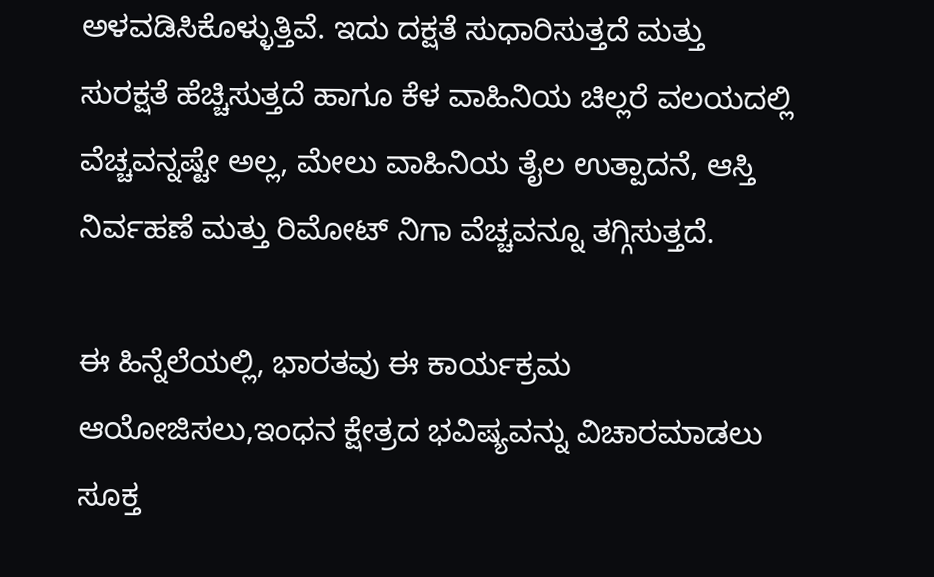ಅಳವಡಿಸಿಕೊಳ್ಳುತ್ತಿವೆ. ಇದು ದಕ್ಷತೆ ಸುಧಾರಿಸುತ್ತದೆ ಮತ್ತು ಸುರಕ್ಷತೆ ಹೆಚ್ಚಿಸುತ್ತದೆ ಹಾಗೂ ಕೆಳ ವಾಹಿನಿಯ ಚಿಲ್ಲರೆ ವಲಯದಲ್ಲಿ ವೆಚ್ಚವನ್ನಷ್ಟೇ ಅಲ್ಲ, ಮೇಲು ವಾಹಿನಿಯ ತೈಲ ಉತ್ಪಾದನೆ, ಆಸ್ತಿ ನಿರ್ವಹಣೆ ಮತ್ತು ರಿಮೋಟ್ ನಿಗಾ ವೆಚ್ಚವನ್ನೂ ತಗ್ಗಿಸುತ್ತದೆ.

ಈ ಹಿನ್ನೆಲೆಯಲ್ಲಿ, ಭಾರತವು ಈ ಕಾರ್ಯಕ್ರಮ ಆಯೋಜಿಸಲು,ಇಂಧನ ಕ್ಷೇತ್ರದ ಭವಿಷ್ಯವನ್ನು ವಿಚಾರಮಾಡಲು ಸೂಕ್ತ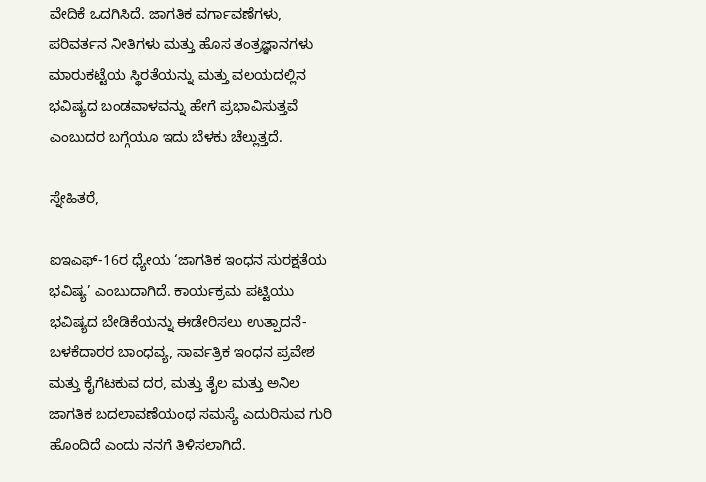ವೇದಿಕೆ ಒದಗಿಸಿದೆ. ಜಾಗತಿಕ ವರ್ಗಾವಣೆಗಳು, ಪರಿವರ್ತನ ನೀತಿಗಳು ಮತ್ತು ಹೊಸ ತಂತ್ರಜ್ಞಾನಗಳು ಮಾರುಕಟ್ಟೆಯ ಸ್ಥಿರತೆಯನ್ನು ಮತ್ತು ವಲಯದಲ್ಲಿನ ಭವಿಷ್ಯದ ಬಂಡವಾಳವನ್ನು ಹೇಗೆ ಪ್ರಭಾವಿಸುತ್ತವೆ ಎಂಬುದರ ಬಗ್ಗೆಯೂ ಇದು ಬೆಳಕು ಚೆಲ್ಲುತ್ತದೆ.

ಸ್ನೇಹಿತರೆ,

ಐಇಎಫ್-16ರ ಧ್ಯೇಯ ‘ಜಾಗತಿಕ ಇಂಧನ ಸುರಕ್ಷತೆಯ ಭವಿಷ್ಯ’ ಎಂಬುದಾಗಿದೆ. ಕಾರ್ಯಕ್ರಮ ಪಟ್ಟಿಯು ಭವಿಷ್ಯದ ಬೇಡಿಕೆಯನ್ನು ಈಡೇರಿಸಲು ಉತ್ಪಾದನೆ-ಬಳಕೆದಾರರ ಬಾಂಧವ್ಯ, ಸಾರ್ವತ್ರಿಕ ಇಂಧನ ಪ್ರವೇಶ ಮತ್ತು ಕೈಗೆಟಕುವ ದರ, ಮತ್ತು ತೈಲ ಮತ್ತು ಅನಿಲ ಜಾಗತಿಕ ಬದಲಾವಣೆಯಂಥ ಸಮಸ್ಯೆ ಎದುರಿಸುವ ಗುರಿ ಹೊಂದಿದೆ ಎಂದು ನನಗೆ ತಿಳಿಸಲಾಗಿದೆ.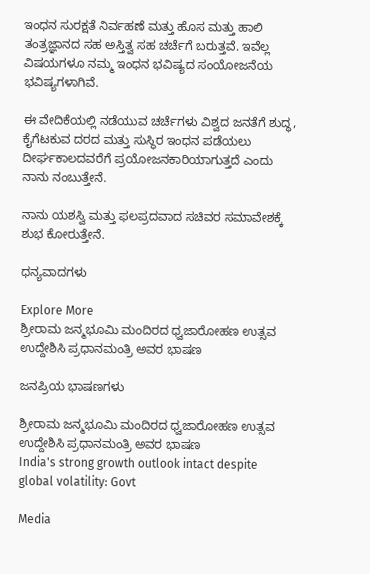ಇಂಧನ ಸುರಕ್ಷತೆ ನಿರ್ವಹಣೆ ಮತ್ತು ಹೊಸ ಮತ್ತು ಹಾಲಿ ತಂತ್ರಜ್ಞಾನದ ಸಹ ಅಸ್ತಿತ್ವ ಸಹ ಚರ್ಚೆಗೆ ಬರುತ್ತವೆ. ಇವೆಲ್ಲ ವಿಷಯಗಳೂ ನಮ್ಮ ಇಂಧನ ಭವಿಷ್ಯದ ಸಂಯೋಜನೆಯ ಭವಿಷ್ಯಗಳಾಗಿವೆ.

ಈ ವೇದಿಕೆಯಲ್ಲಿ ನಡೆಯುವ ಚರ್ಚೆಗಳು ವಿಶ್ವದ ಜನತೆಗೆ ಶುದ್ಧ, ಕೈಗೆಟಕುವ ದರದ ಮತ್ತು ಸುಸ್ಥಿರ ಇಂಧನ ಪಡೆಯಲು ದೀರ್ಘಕಾಲದವರೆಗೆ ಪ್ರಯೋಜನಕಾರಿಯಾಗುತ್ತದೆ ಎಂದು ನಾನು ನಂಬುತ್ತೇನೆ.

ನಾನು ಯಶಸ್ವಿ ಮತ್ತು ಫಲಪ್ರದವಾದ ಸಚಿವರ ಸಮಾವೇಶಕ್ಕೆ ಶುಭ ಕೋರುತ್ತೇನೆ.

ಧನ್ಯವಾದಗಳು

Explore More
ಶ್ರೀರಾಮ ಜನ್ಮಭೂಮಿ ಮಂದಿರದ ಧ್ವಜಾರೋಹಣ ಉತ್ಸವ ಉದ್ದೇಶಿಸಿ ಪ್ರಧಾನಮಂತ್ರಿ ಅವರ ಭಾಷಣ

ಜನಪ್ರಿಯ ಭಾಷಣಗಳು

ಶ್ರೀರಾಮ ಜನ್ಮಭೂಮಿ ಮಂದಿರದ ಧ್ವಜಾರೋಹಣ ಉತ್ಸವ ಉದ್ದೇಶಿಸಿ ಪ್ರಧಾನಮಂತ್ರಿ ಅವರ ಭಾಷಣ
India's strong growth outlook intact despite global volatility: Govt

Media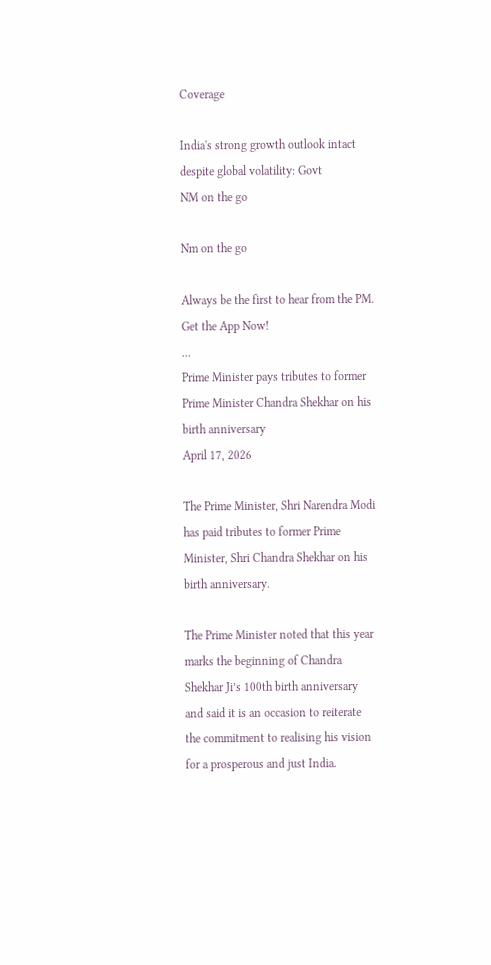Coverage

India's strong growth outlook intact despite global volatility: Govt
NM on the go

Nm on the go

Always be the first to hear from the PM. Get the App Now!
...
Prime Minister pays tributes to former Prime Minister Chandra Shekhar on his birth anniversary
April 17, 2026

The Prime Minister, Shri Narendra Modi has paid tributes to former Prime Minister, Shri Chandra Shekhar on his birth anniversary.

The Prime Minister noted that this year marks the beginning of Chandra Shekhar Ji’s 100th birth anniversary and said it is an occasion to reiterate the commitment to realising his vision for a prosperous and just India.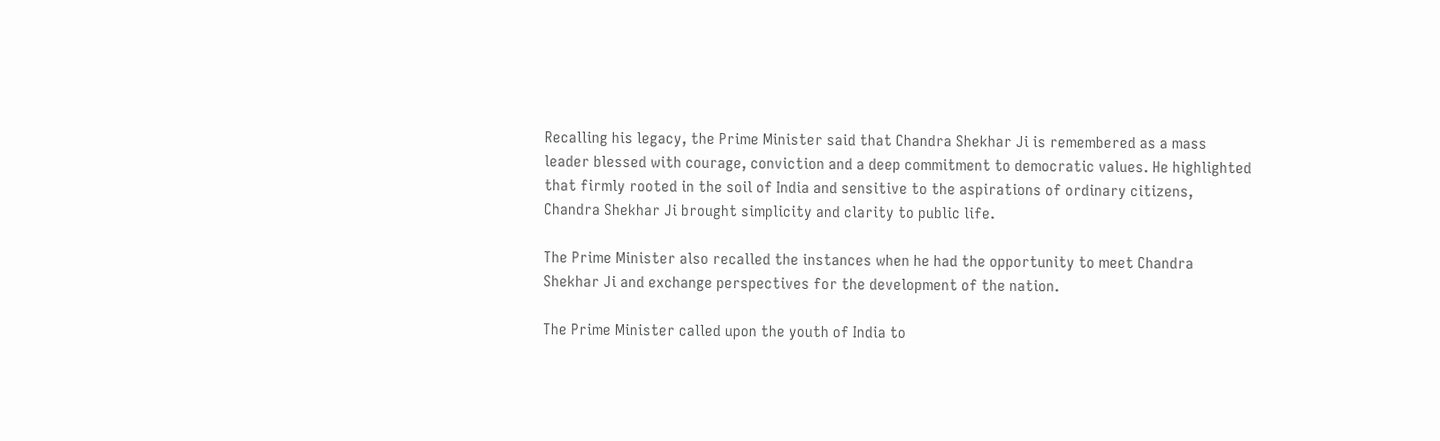Recalling his legacy, the Prime Minister said that Chandra Shekhar Ji is remembered as a mass leader blessed with courage, conviction and a deep commitment to democratic values. He highlighted that firmly rooted in the soil of India and sensitive to the aspirations of ordinary citizens, Chandra Shekhar Ji brought simplicity and clarity to public life.

The Prime Minister also recalled the instances when he had the opportunity to meet Chandra Shekhar Ji and exchange perspectives for the development of the nation.

The Prime Minister called upon the youth of India to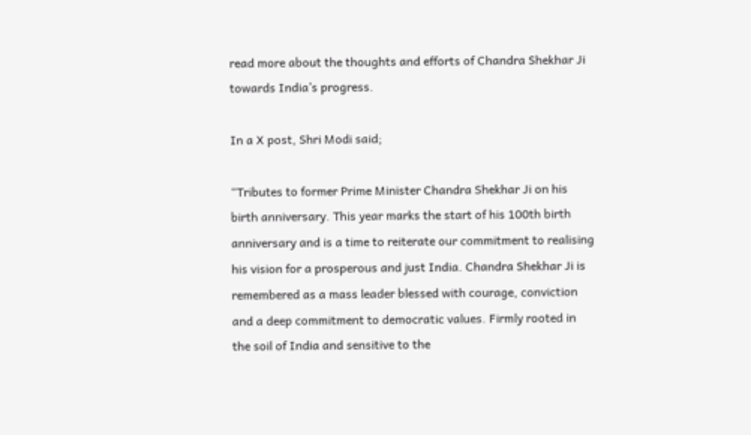read more about the thoughts and efforts of Chandra Shekhar Ji towards India’s progress.

In a X post, Shri Modi said;

“Tributes to former Prime Minister Chandra Shekhar Ji on his birth anniversary. This year marks the start of his 100th birth anniversary and is a time to reiterate our commitment to realising his vision for a prosperous and just India. Chandra Shekhar Ji is remembered as a mass leader blessed with courage, conviction and a deep commitment to democratic values. Firmly rooted in the soil of India and sensitive to the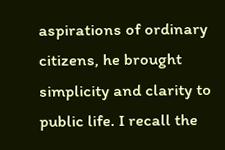aspirations of ordinary citizens, he brought simplicity and clarity to public life. I recall the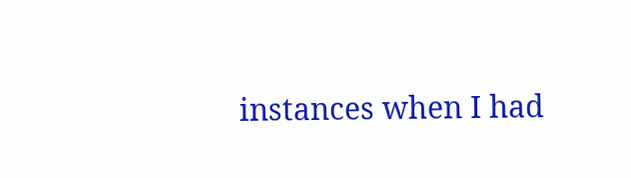instances when I had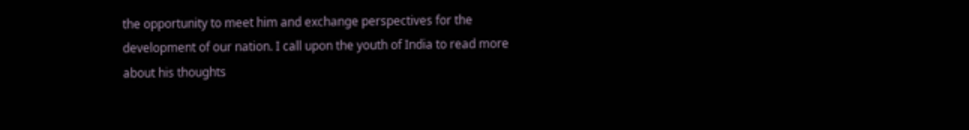the opportunity to meet him and exchange perspectives for the development of our nation. I call upon the youth of India to read more about his thoughts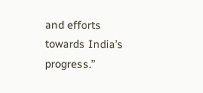and efforts towards India’s progress.”